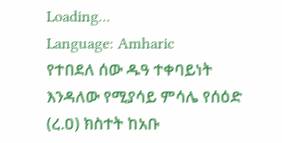Loading...
Language: Amharic
የተበደለ ሰው ዱዓ ተቀባይነት እንዳለው የሚያሳይ ምሳሌ የሰዕድ (ረ.ዐ) ክስተት ከአቡ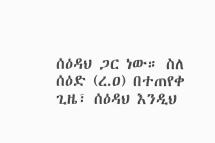ሰዕዳህ ጋር ነው። ስለ ሰዕድ (ረ.ዐ) በተጠየቀ ጊዜ፣ ሰዕዳህ እንዲህ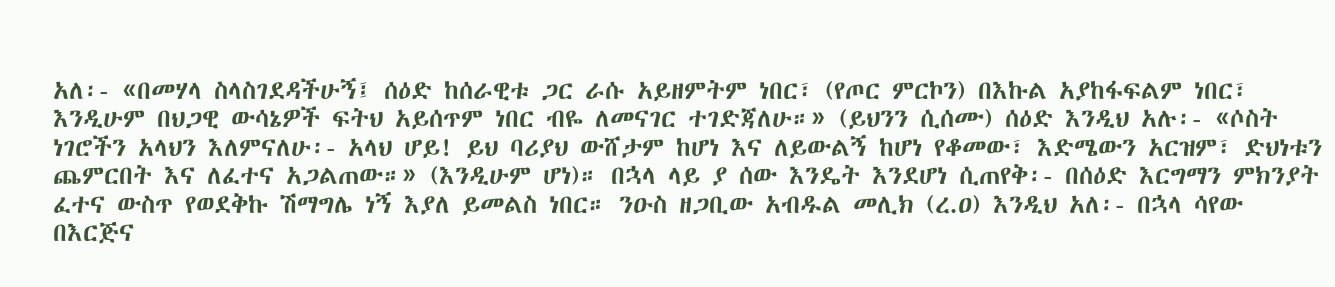አለ፡- «በመሃላ ስላስገደዳችሁኝ፤ ሰዕድ ከሰራዊቱ ጋር ራሱ አይዘምትም ነበር፣ (የጦር ምርኮን) በእኩል አያከፋፍልም ነበር፣ እንዲሁም በህጋዊ ውሳኔዎች ፍትህ አይሰጥም ነበር ብዬ ለመናገር ተገድጃለሁ።» (ይህንን ሲሰሙ) ሰዕድ እንዲህ አሉ፡- «ሶስት ነገሮችን አላህን እለምናለሁ፡- አላህ ሆይ! ይህ ባሪያህ ውሸታም ከሆነ እና ለይውልኝ ከሆነ የቆመው፣ እድሜውን አርዝም፣ ድህነቱን ጨምርበት እና ለፈተና አጋልጠው።» (እንዲሁም ሆነ)። በኋላ ላይ ያ ሰው እንዴት እንደሆነ ሲጠየቅ፡- በሰዕድ እርግማን ምክንያት ፈተና ውስጥ የወደቅኩ ሽማግሌ ነኝ እያለ ይመልስ ነበር። ንዑስ ዘጋቢው አብዱል መሊክ (ረ.ዐ) እንዲህ አለ፡- በኋላ ሳየው በእርጅና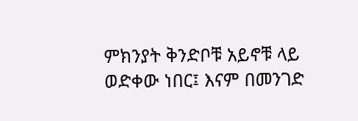ምክንያት ቅንድቦቹ አይኖቹ ላይ ወድቀው ነበር፤ እናም በመንገድ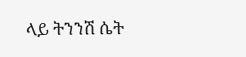ላይ ትንንሽ ሴት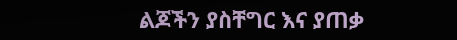ልጆችን ያስቸግር እና ያጠቃ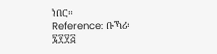ነበር።
Reference: ቡኻሪ፡ ፯፻፶፭